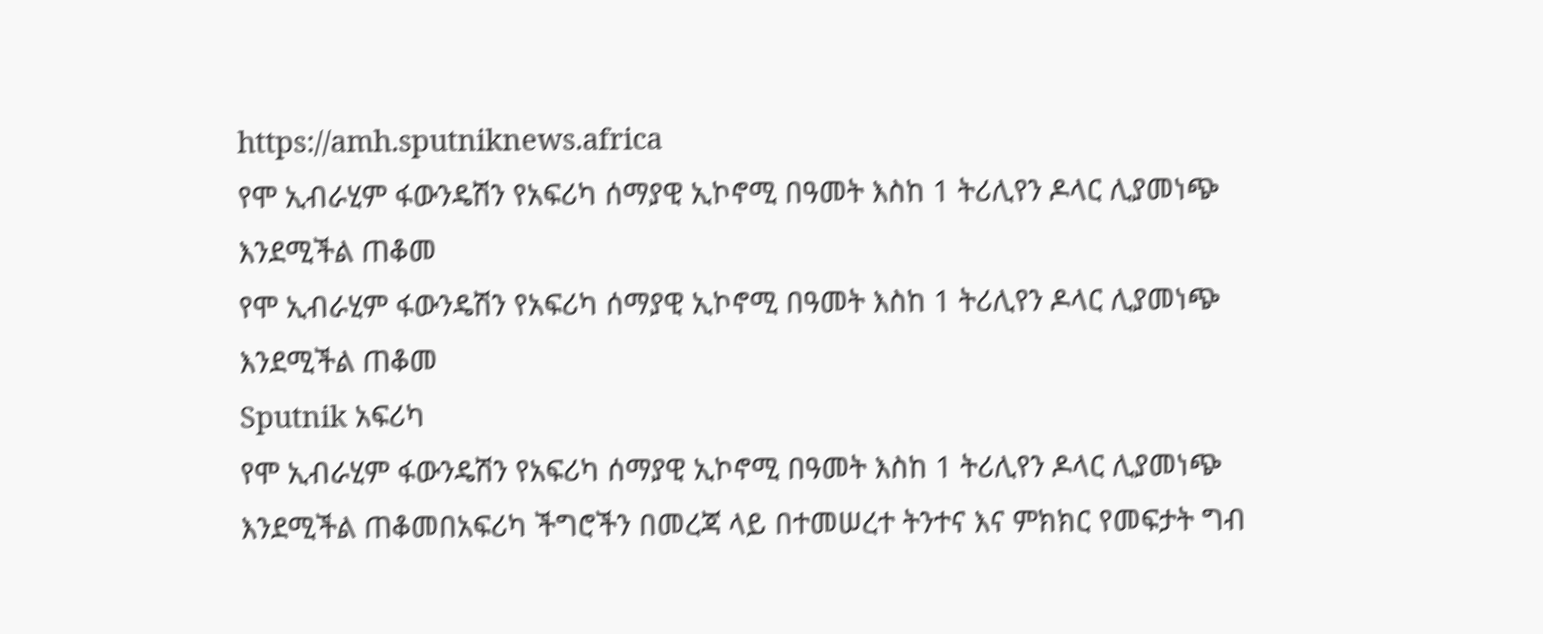https://amh.sputniknews.africa
የሞ ኢብራሂም ፋውንዴሽን የአፍሪካ ሰማያዊ ኢኮኖሚ በዓመት እስከ 1 ትሪሊየን ዶላር ሊያመነጭ እንደሚችል ጠቆመ
የሞ ኢብራሂም ፋውንዴሽን የአፍሪካ ሰማያዊ ኢኮኖሚ በዓመት እስከ 1 ትሪሊየን ዶላር ሊያመነጭ እንደሚችል ጠቆመ
Sputnik አፍሪካ
የሞ ኢብራሂም ፋውንዴሽን የአፍሪካ ሰማያዊ ኢኮኖሚ በዓመት እስከ 1 ትሪሊየን ዶላር ሊያመነጭ እንደሚችል ጠቆመበአፍሪካ ችግሮችን በመረጃ ላይ በተመሠረተ ትንተና እና ምክክር የመፍታት ግብ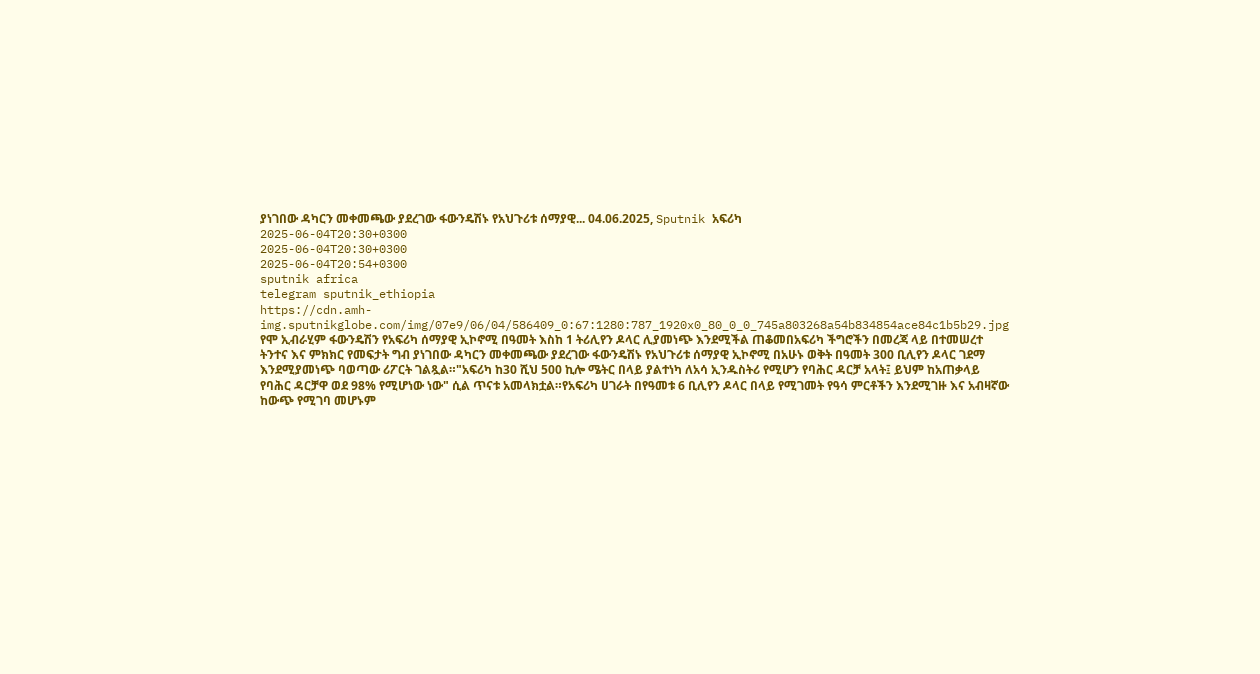ያነገበው ዳካርን መቀመጫው ያደረገው ፋውንዴሽኑ የአህጉሪቱ ሰማያዊ... 04.06.2025, Sputnik አፍሪካ
2025-06-04T20:30+0300
2025-06-04T20:30+0300
2025-06-04T20:54+0300
sputnik africa
telegram sputnik_ethiopia
https://cdn.amh-img.sputnikglobe.com/img/07e9/06/04/586409_0:67:1280:787_1920x0_80_0_0_745a803268a54b834854ace84c1b5b29.jpg
የሞ ኢብራሂም ፋውንዴሽን የአፍሪካ ሰማያዊ ኢኮኖሚ በዓመት እስከ 1 ትሪሊየን ዶላር ሊያመነጭ እንደሚችል ጠቆመበአፍሪካ ችግሮችን በመረጃ ላይ በተመሠረተ ትንተና እና ምክክር የመፍታት ግብ ያነገበው ዳካርን መቀመጫው ያደረገው ፋውንዴሽኑ የአህጉሪቱ ሰማያዊ ኢኮኖሚ በአሁኑ ወቅት በዓመት 300 ቢሊየን ዶላር ገደማ እንደሚያመነጭ ባወጣው ሪፖርት ገልጿል።"አፍሪካ ከ30 ሺህ 500 ኪሎ ሜትር በላይ ያልተነካ ለአሳ ኢንዱስትሪ የሚሆን የባሕር ዳርቻ አላት፤ ይህም ከአጠቃላይ የባሕር ዳርቻዋ ወደ 98% የሚሆነው ነው" ሲል ጥናቱ አመላክቷል።የአፍሪካ ሀገራት በየዓመቱ 6 ቢሊየን ዶላር በላይ የሚገመት የዓሳ ምርቶችን እንደሚገዙ እና አብዛኛው ከውጭ የሚገባ መሆኑም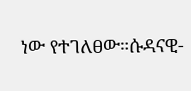ነው የተገለፀው።ሱዳናዊ-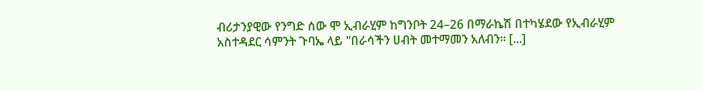ብሪታንያዊው የንግድ ሰው ሞ ኢብራሂም ከግንቦት 24–26 በማራኬሽ በተካሄደው የኢብራሂም አስተዳደር ሳምንት ጉባኤ ላይ "በራሳችን ሀብት መተማመን አለብን። [...]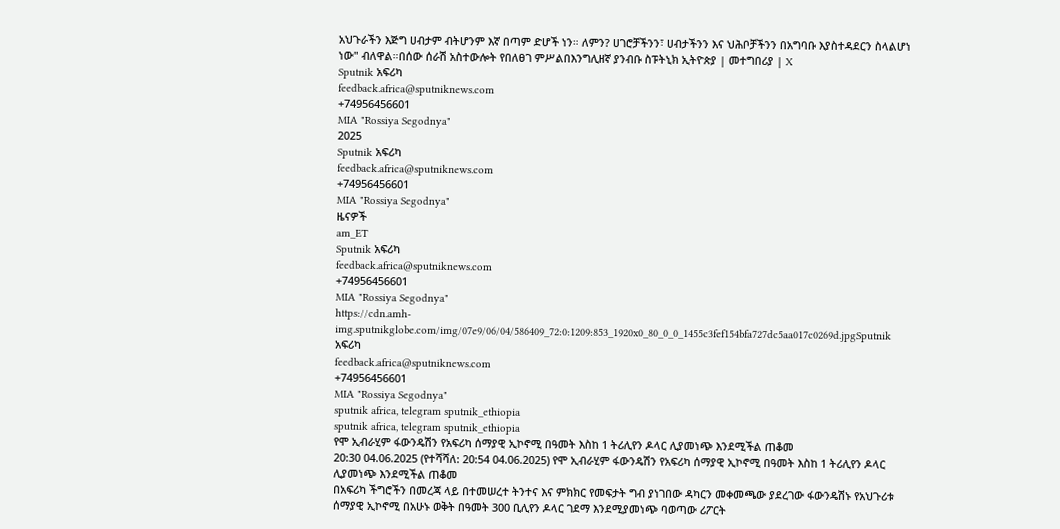አህጉራችን እጅግ ሀብታም ብትሆንም እኛ በጣም ድሆች ነን። ለምን? ሀገሮቻችንን፣ ሀብታችንን እና ህሕቦቻችንን በአግባቡ እያስተዳደርን ስላልሆነ ነው" ብለዋል።በሰው ሰራሽ አስተውሎት የበለፀገ ምሥልበእንግሊዘኛ ያንብቡ ስፑትኒክ ኢትዮጵያ | መተግበሪያ | X
Sputnik አፍሪካ
feedback.africa@sputniknews.com
+74956456601
MIA "Rossiya Segodnya"
2025
Sputnik አፍሪካ
feedback.africa@sputniknews.com
+74956456601
MIA "Rossiya Segodnya"
ዜናዎች
am_ET
Sputnik አፍሪካ
feedback.africa@sputniknews.com
+74956456601
MIA "Rossiya Segodnya"
https://cdn.amh-img.sputnikglobe.com/img/07e9/06/04/586409_72:0:1209:853_1920x0_80_0_0_1455c3fef154bfa727dc5aa017c0269d.jpgSputnik አፍሪካ
feedback.africa@sputniknews.com
+74956456601
MIA "Rossiya Segodnya"
sputnik africa, telegram sputnik_ethiopia
sputnik africa, telegram sputnik_ethiopia
የሞ ኢብራሂም ፋውንዴሽን የአፍሪካ ሰማያዊ ኢኮኖሚ በዓመት እስከ 1 ትሪሊየን ዶላር ሊያመነጭ እንደሚችል ጠቆመ
20:30 04.06.2025 (የተሻሻለ: 20:54 04.06.2025) የሞ ኢብራሂም ፋውንዴሽን የአፍሪካ ሰማያዊ ኢኮኖሚ በዓመት እስከ 1 ትሪሊየን ዶላር ሊያመነጭ እንደሚችል ጠቆመ
በአፍሪካ ችግሮችን በመረጃ ላይ በተመሠረተ ትንተና እና ምክክር የመፍታት ግብ ያነገበው ዳካርን መቀመጫው ያደረገው ፋውንዴሽኑ የአህጉሪቱ ሰማያዊ ኢኮኖሚ በአሁኑ ወቅት በዓመት 300 ቢሊየን ዶላር ገደማ እንደሚያመነጭ ባወጣው ሪፖርት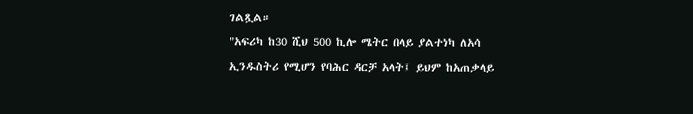ገልጿል።
"አፍሪካ ከ30 ሺህ 500 ኪሎ ሜትር በላይ ያልተነካ ለአሳ ኢንዱስትሪ የሚሆን የባሕር ዳርቻ አላት፤ ይህም ከአጠቃላይ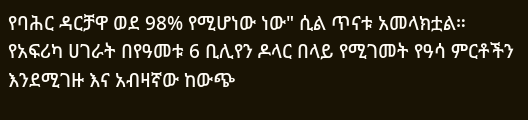የባሕር ዳርቻዋ ወደ 98% የሚሆነው ነው" ሲል ጥናቱ አመላክቷል።
የአፍሪካ ሀገራት በየዓመቱ 6 ቢሊየን ዶላር በላይ የሚገመት የዓሳ ምርቶችን እንደሚገዙ እና አብዛኛው ከውጭ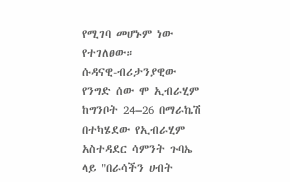የሚገባ መሆኑም ነው የተገለፀው።
ሱዳናዊ-ብሪታንያዊው የንግድ ሰው ሞ ኢብራሂም ከግንቦት 24–26 በማራኬሽ በተካሄደው የኢብራሂም አስተዳደር ሳምንት ጉባኤ ላይ "በራሳችን ሀብት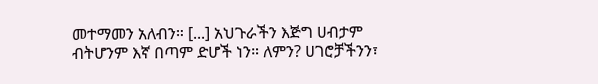መተማመን አለብን። [...] አህጉራችን እጅግ ሀብታም ብትሆንም እኛ በጣም ድሆች ነን። ለምን? ሀገሮቻችንን፣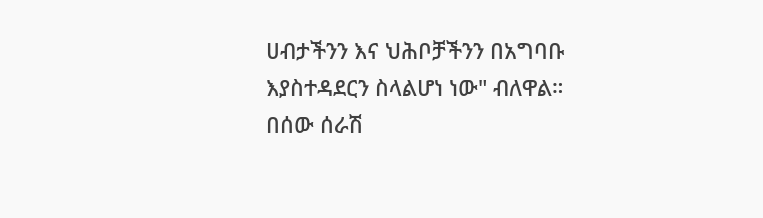ሀብታችንን እና ህሕቦቻችንን በአግባቡ እያስተዳደርን ስላልሆነ ነው" ብለዋል።
በሰው ሰራሽ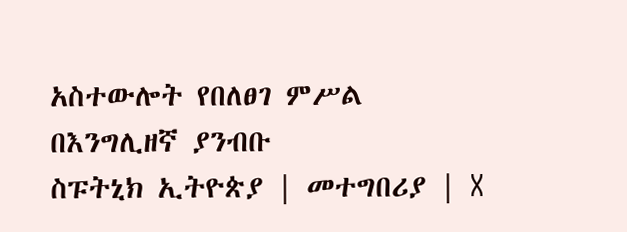አስተውሎት የበለፀገ ምሥል
በእንግሊዘኛ ያንብቡ
ስፑትኒክ ኢትዮጵያ | መተግበሪያ | X